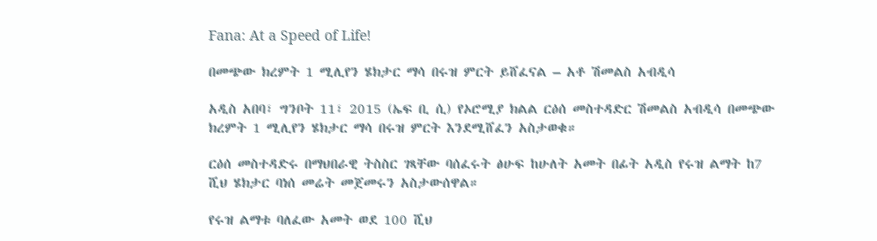Fana: At a Speed of Life!

በመጭው ክረምት 1 ሚሊየን ሄክታር ማሳ በሩዝ ምርት ይሸፈናል – አቶ ሽመልስ አብዲሳ

አዲስ አበባ፣ ግንቦት 11፣ 2015 (ኤፍ ቢ ሲ) የኦሮሚያ ክልል ርዕሰ መስተዳድር ሽመልስ አብዲሳ በመጭው ክረምት 1 ሚሊየን ሄክታር ማሳ በሩዝ ምርት እንደሚሸፈን አስታወቁ።

ርዕሰ መስተዳድሩ በማህበራዊ ትስስር ገጻቸው ባሰፈሩት ፅሁፍ ከሁለት አመት በፊት አዲስ የሩዝ ልማት ከ7 ሺህ ሄክታር ባነሰ መሬት መጀመሩን አስታውሰዋል።

የሩዝ ልማቱ ባለፈው አመት ወደ 100 ሺህ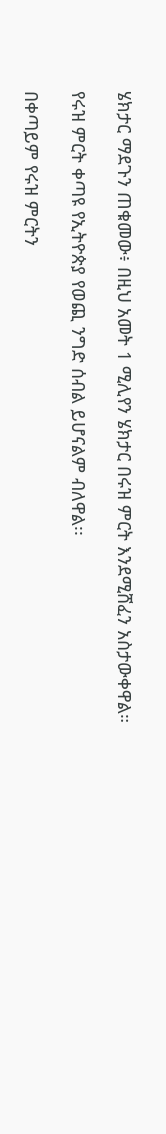ሄክታር ማደጉን ጠቁመው፥ በዚህ አመት 1 ሚሊየን ሄክታር በሩዝ ምርት እንደሚሸፈን አስታውቀዋል።

የሩዝ ምርት ቀጣዩ የኢትዮጵያ የወጪ ንግድ ሰብል ይሆናልም ብለዋል፡፡

በቀጣይም የሩዝ ምርትን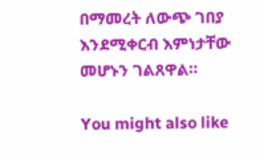በማመረት ለውጭ ገበያ እንደሚቀርብ እምነታቸው መሆኑን ገልጸዋል።

You might also like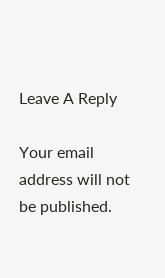Leave A Reply

Your email address will not be published.